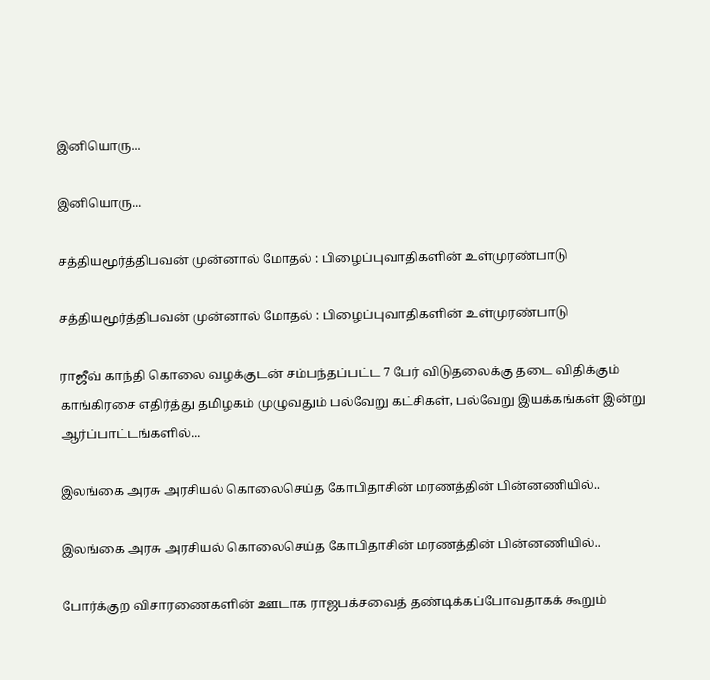இனியொரு...

இனியொரு...

சத்தியமூர்த்திபவன் முன்னால் மோதல் : பிழைப்புவாதிகளின் உள்முரண்பாடு

சத்தியமூர்த்திபவன் முன்னால் மோதல் : பிழைப்புவாதிகளின் உள்முரண்பாடு

ராஜீவ் காந்தி கொலை வழக்குடன் சம்பந்தப்பட்ட 7 பேர் விடுதலைக்கு தடை விதிக்கும் காங்கிரசை எதிர்த்து தமிழகம் முழுவதும் பல்வேறு கட்சிகள், பல்வேறு இயக்கங்கள் இன்று ஆர்ப்பாட்டங்களில்...

இலங்கை அரசு அரசியல் கொலைசெய்த கோபிதாசின் மரணத்தின் பின்னணியில்..

இலங்கை அரசு அரசியல் கொலைசெய்த கோபிதாசின் மரணத்தின் பின்னணியில்..

போர்க்குற விசாரணைகளின் ஊடாக ராஜபக்சவைத் தண்டிக்கப்போவதாகக் கூறும்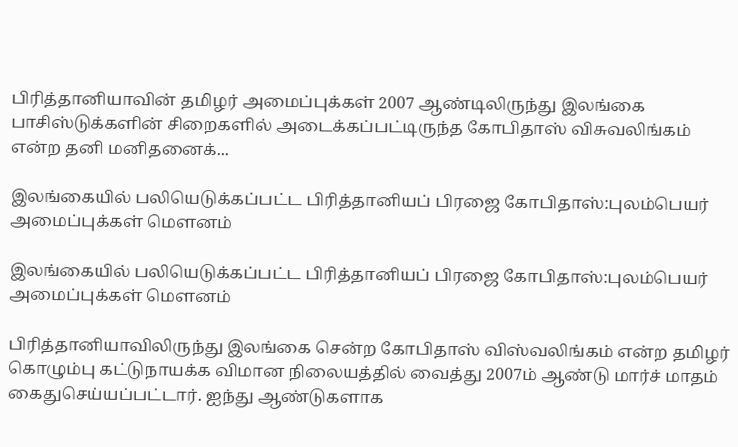பிரித்தானியாவின் தமிழர் அமைப்புக்கள் 2007 ஆண்டிலிருந்து இலங்கை பாசிஸ்டுக்களின் சிறைகளில் அடைக்கப்பட்டிருந்த கோபிதாஸ் விசுவலிங்கம் என்ற தனி மனிதனைக்...

இலங்கையில் பலியெடுக்கப்பட்ட பிரித்தானியப் பிரஜை கோபிதாஸ்:புலம்பெயர் அமைப்புக்கள் மௌனம்

இலங்கையில் பலியெடுக்கப்பட்ட பிரித்தானியப் பிரஜை கோபிதாஸ்:புலம்பெயர் அமைப்புக்கள் மௌனம்

பிரித்தானியாவிலிருந்து இலங்கை சென்ற கோபிதாஸ் விஸ்வலிங்கம் என்ற தமிழர் கொழும்பு கட்டுநாயக்க விமான நிலையத்தில் வைத்து 2007ம் ஆண்டு மார்ச் மாதம் கைதுசெய்யப்பட்டார். ஐந்து ஆண்டுகளாக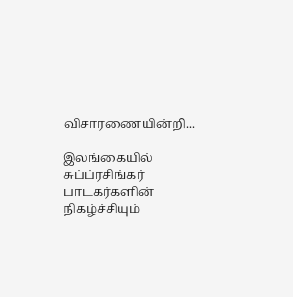விசாரணையின்றி...

இலங்கையில் சுப்ப்ரசிங்கர் பாடகர்களின் நிகழ்ச்சியும்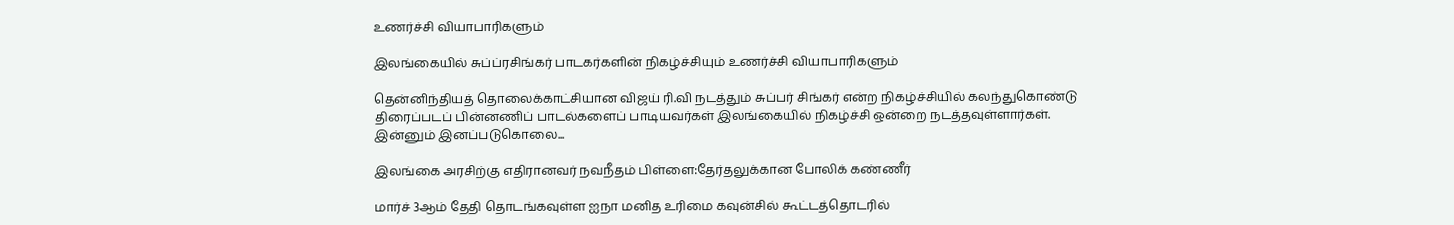உணர்ச்சி வியாபாரிகளும்

இலங்கையில் சுப்ப்ரசிங்கர் பாடகர்களின் நிகழ்ச்சியும் உணர்ச்சி வியாபாரிகளும்

தென்னிந்தியத் தொலைக்காட்சியான விஜய் ரி.வி நடத்தும் சுப்பர் சிங்கர் என்ற நிகழ்ச்சியில் கலந்துகொண்டு திரைப்படப் பின்னணிப் பாடல்களைப் பாடியவர்கள் இலங்கையில் நிகழ்ச்சி ஒன்றை நடத்தவுள்ளார்கள். இன்னும் இனப்படுகொலை...

இலங்கை அரசிற்கு எதிரானவர் நவநீதம் பிள்ளை:தேர்தலுக்கான போலிக் கண்ணீர்

மார்ச் 3ஆம் தேதி தொடங்கவுள்ள ஐநா மனித உரிமை கவுன்சில் கூட்டத்தொடரில்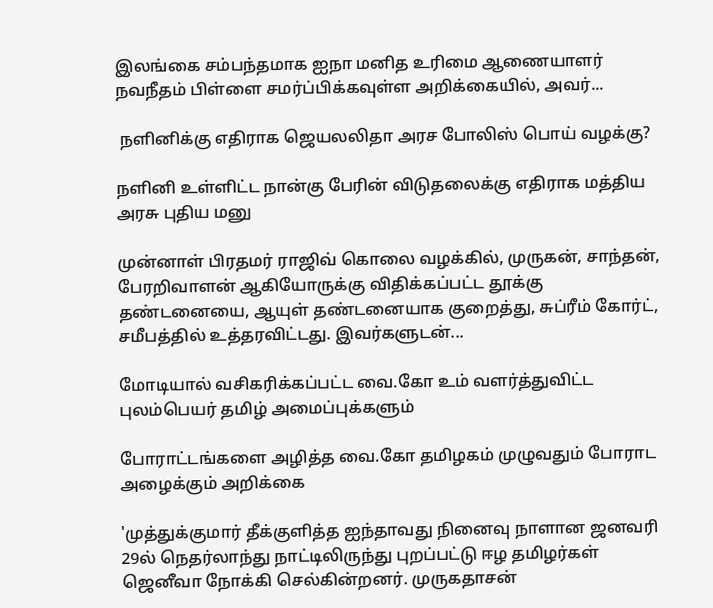இலங்கை சம்பந்தமாக ஐநா மனித உரிமை ஆணையாளர் நவநீதம் பிள்ளை சமர்ப்பிக்கவுள்ள அறிக்கையில், அவர்...

 நளினிக்கு எதிராக ஜெயலலிதா அரச போலிஸ் பொய் வழக்கு?

நளினி உள்ளிட்ட நான்கு பேரின் விடுதலைக்கு எதிராக மத்திய அரசு புதிய மனு

முன்னாள் பிரதமர் ராஜிவ் கொலை வழக்கில், முருகன், சாந்தன், பேரறிவாளன் ஆகியோருக்கு விதிக்கப்பட்ட தூக்கு தண்டனையை, ஆயுள் தண்டனையாக குறைத்து, சுப்ரீம் கோர்ட், சமீபத்தில் உத்தரவிட்டது. இவர்களுடன்...

மோடியால் வசிகரிக்கப்பட்ட வை.கோ உம் வளர்த்துவிட்ட புலம்பெயர் தமிழ் அமைப்புக்களும்

போராட்டங்களை அழித்த வை.கோ தமிழகம் முழுவதும் போராட அழைக்கும் அறிக்கை

'முத்துக்குமார் தீக்குளித்த ஐந்தாவது நினைவு நாளான ஜனவரி 29ல் நெதர்லாந்து நாட்டிலிருந்து புறப்பட்டு ஈழ தமிழர்கள் ஜெனீவா நோக்கி செல்கின்றனர். முருகதாசன்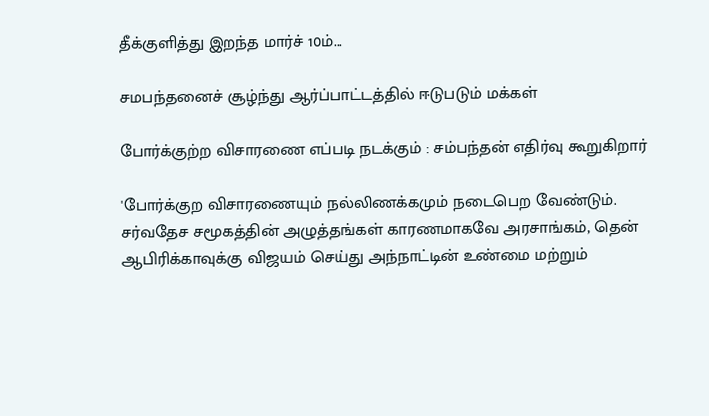தீக்குளித்து இறந்த மார்ச் 10ம்...

சமபந்தனைச் சூழ்ந்து ஆர்ப்பாட்டத்தில் ஈடுபடும் மக்கள்

போர்க்குற்ற விசாரணை எப்படி நடக்கும் : சம்பந்தன் எதிர்வு கூறுகிறார்

'போர்க்குற விசாரணையும் நல்லிணக்கமும் நடைபெற வேண்டும். சர்வதேச சமூகத்தின் அழுத்தங்கள் காரணமாகவே அரசாங்கம், தென் ஆபிரிக்காவுக்கு விஜயம் செய்து அந்நாட்டின் உண்மை மற்றும்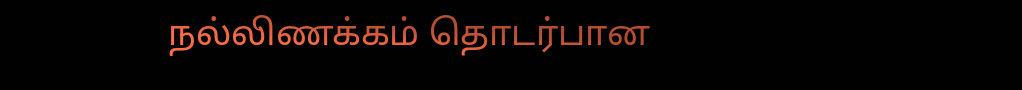நல்லிணக்கம் தொடர்பான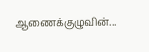ஆணைக்குழுவின்...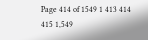Page 414 of 1549 1 413 414 415 1,549